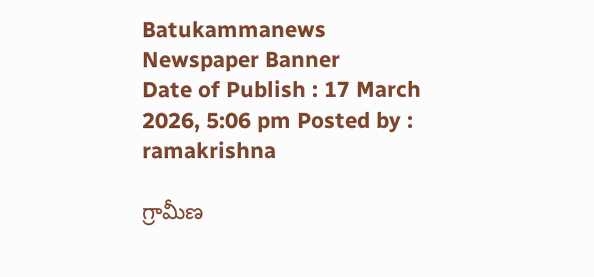Batukammanews
Newspaper Banner
Date of Publish : 17 March 2026, 5:06 pm Posted by : ramakrishna

గ్రామీణ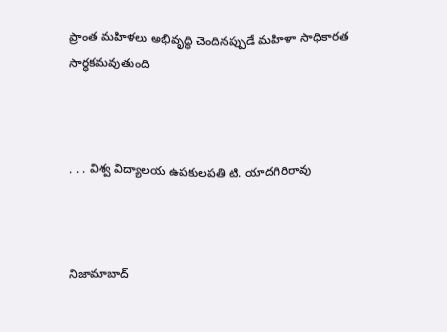ప్రాంత మహిళలు అభివృద్ధి చెందినప్పుడే మహిళా సాధికారత సార్ధకమవుతుంది



. . . విశ్వ విద్యాలయ ఉపకులపతి టి. యాదగిరిరావు



నిజామాబాద్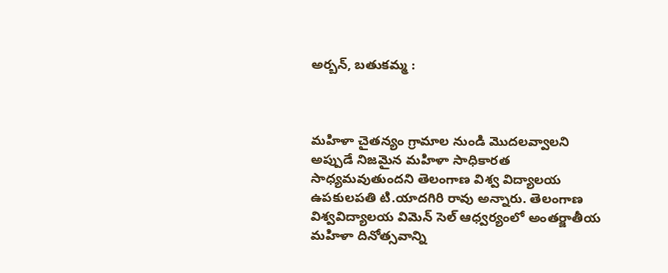అర్బన్, బతుకమ్మ :



మహిళా చైతన్యం గ్రామాల నుండి మొదలవ్వాలని అప్పుడే నిజమైన మహిళా సాధికారత సాధ్యమవుతుందని తెలంగాణ విశ్వ విద్యాలయ ఉపకులపతి టి.యాదగిరి రావు అన్నారు. తెలంగాణ విశ్వవిద్యాలయ విమెన్ సెల్ ఆధ్వర్యంలో అంతర్జాతీయ మహిళా దినోత్సవాన్ని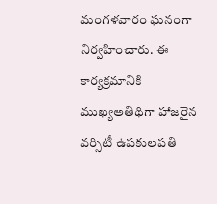మంగళవారం ఘనంగా నిర్వహించారు. ఈ కార్యక్రమానికి ముఖ్యఅతిథిగా హాజరైన వర్సిటీ ఉపకులపతి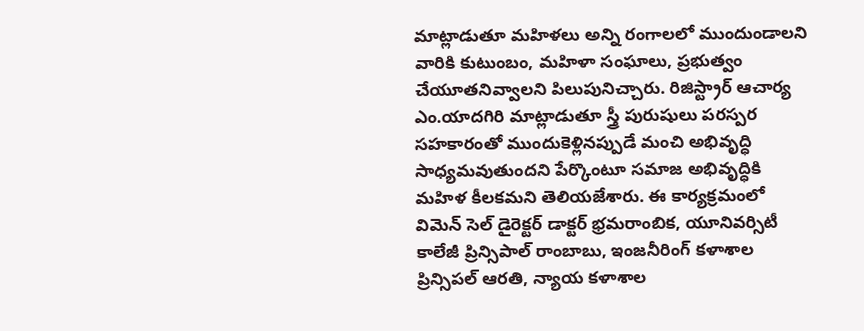మాట్లాడుతూ మహిళలు అన్ని రంగాలలో ముందుండాలని వారికి కుటుంబం, మహిళా సంఘాలు, ప్రభుత్వం చేయూతనివ్వాలని పిలుపునిచ్చారు. రిజిస్ట్రార్ ఆచార్య ఎం.యాదగిరి మాట్లాడుతూ స్త్రీ పురుషులు పరస్పర సహకారంతో ముందుకెళ్లినప్పుడే మంచి అభివృద్ధి సాధ్యమవుతుందని పేర్కొంటూ సమాజ అభివృద్ధికి మహిళ కీలకమని తెలియజేశారు. ఈ కార్యక్రమంలో విమెన్ సెల్ డైరెక్టర్ డాక్టర్ భ్రమరాంబిక, యూనివర్సిటీ కాలేజీ ప్రిన్సిపాల్ రాంబాబు, ఇంజనీరింగ్ కళాశాల ప్రిన్సిపల్ ఆరతి, న్యాయ కళాశాల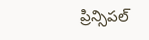ప్రిన్సిపల్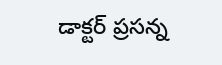డాక్టర్ ప్రసన్న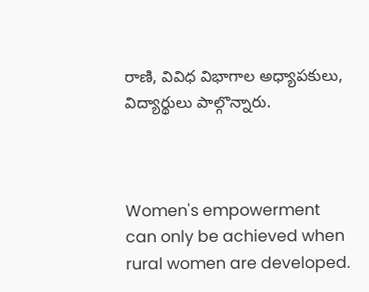రాణి, వివిధ విభాగాల అధ్యాపకులు, విద్యార్థులు పాల్గొన్నారు.



Women's empowerment can only be achieved when rural women are developed.